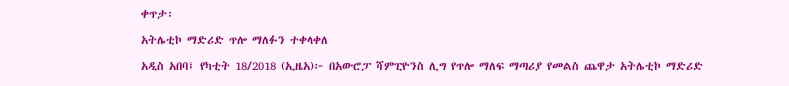ቀጥታ፡

አትሌቲኮ ማድሪድ ጥሎ ማለፉን ተቀላቀለ

አዲስ አበባ፤ የካቲት 18/2018 (ኢዜአ)፦ በአውሮፓ ሻምፒዮንስ ሊግ የጥሎ ማለፍ ማጣሪያ የመልስ ጨዋታ አትሌቲኮ ማድሪድ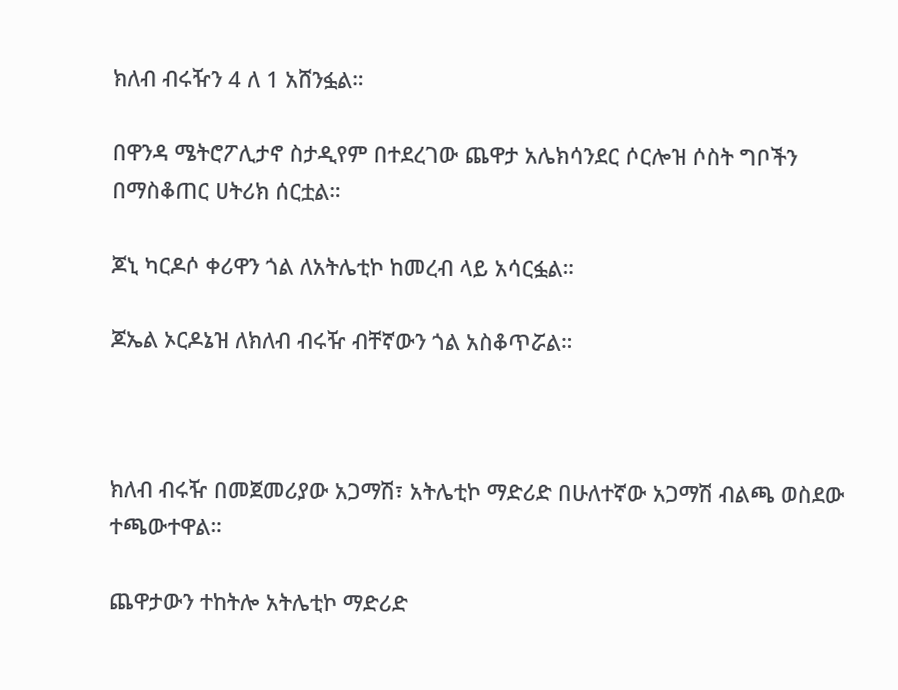ክለብ ብሩዥን 4 ለ 1 አሸንፏል።

በዋንዳ ሜትሮፖሊታኖ ስታዲየም በተደረገው ጨዋታ አሌክሳንደር ሶርሎዝ ሶስት ግቦችን በማስቆጠር ሀትሪክ ሰርቷል።

ጆኒ ካርዶሶ ቀሪዋን ጎል ለአትሌቲኮ ከመረብ ላይ አሳርፏል።

ጆኤል ኦርዶኔዝ ለክለብ ብሩዥ ብቸኛውን ጎል አስቆጥሯል።



ክለብ ብሩዥ በመጀመሪያው አጋማሽ፣ አትሌቲኮ ማድሪድ በሁለተኛው አጋማሽ ብልጫ ወስደው ተጫውተዋል።

ጨዋታውን ተከትሎ አትሌቲኮ ማድሪድ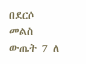በደርሶ መልስ ውጤት 7 ለ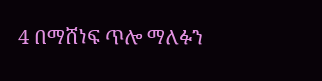4 በማሸነፍ ጥሎ ማለፉን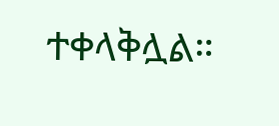ተቀላቅሏል።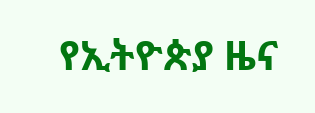የኢትዮጵያ ዜና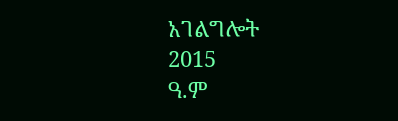አገልግሎት
2015
ዓ.ም